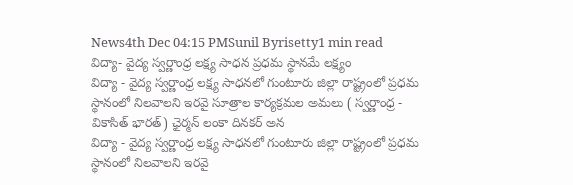News4th Dec 04:15 PMSunil Byrisetty1 min read
విద్యా- వైద్య స్వర్ణాంధ్ర లక్ష్య సాధన ప్రధమ స్థానమే లక్ష్యం
విద్యా - వైద్య స్వర్ణాంధ్ర లక్ష్య సాధనలో గుంటూరు జిల్లా రాష్ట్రంలో ప్రధమ స్థానంలో నిలవాలని ఇరవై సూత్రాల కార్యక్రమల అమలు ( స్వర్ణాంధ్ర - వికాసిత్ భారత్) ఛైర్మన్ లంకా దినకర్ అన
విద్యా - వైద్య స్వర్ణాంధ్ర లక్ష్య సాధనలో గుంటూరు జిల్లా రాష్ట్రంలో ప్రధమ స్థానంలో నిలవాలని ఇరవై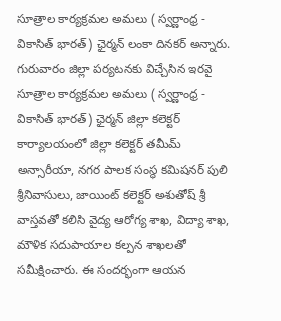సూత్రాల కార్యక్రమల అమలు ( స్వర్ణాంధ్ర - వికాసిత్ భారత్) ఛైర్మన్ లంకా దినకర్ అన్నారు. గురువారం జిల్లా పర్యటనకు విచ్చేసిన ఇరవై సూత్రాల కార్యక్రమల అమలు ( స్వర్ణాంధ్ర - వికాసిత్ భారత్) ఛైర్మన్ జిల్లా కలెక్టర్ కార్యాలయంలో జిల్లా కలెక్టర్ తమీమ్ అన్సారీయా, నగర పాలక సంస్థ కమిషనర్ పులి శ్రీనివాసులు, జాయింట్ కలెక్టర్ అశుతోష్ శ్రీ వాస్తవతో కలిసి వైద్య ఆరోగ్య శాఖ, విద్యా శాఖ, మౌళిక సదుపాయాల కల్పన శాఖలతో సమీక్షించారు. ఈ సందర్భంగా ఆయన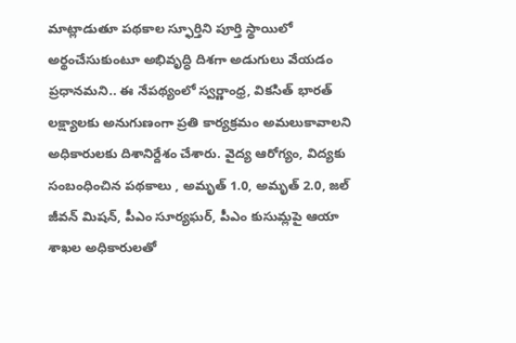మాట్లాడుతూ పథకాల స్ఫూర్తిని పూర్తి స్థాయిలో అర్థంచేసుకుంటూ అభివృద్ధి దిశగా అడుగులు వేయడం ప్రధానమని.. ఈ నేపథ్యంలో స్వర్ణాంధ్ర, వికసిత్ భారత్ లక్ష్యాలకు అనుగుణంగా ప్రతి కార్యక్రమం అమలుకావాలని అధికారులకు దిశానిర్దేశం చేశారు. వైద్య ఆరోగ్యం, విద్యకు సంబంధించిన పథకాలు , అమృత్ 1.0, అమృత్ 2.0, జల్ జీవన్ మిషన్, పీఎం సూర్యఘర్, పీఎం కుసుమ్లపై ఆయా శాఖల అధికారులతో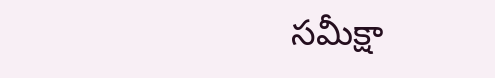సమీక్షా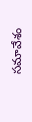సమావేశం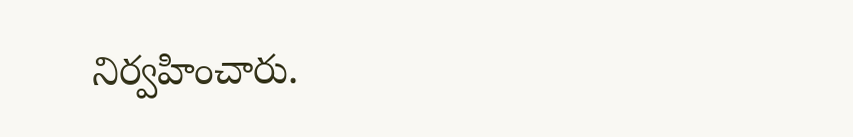నిర్వహించారు.